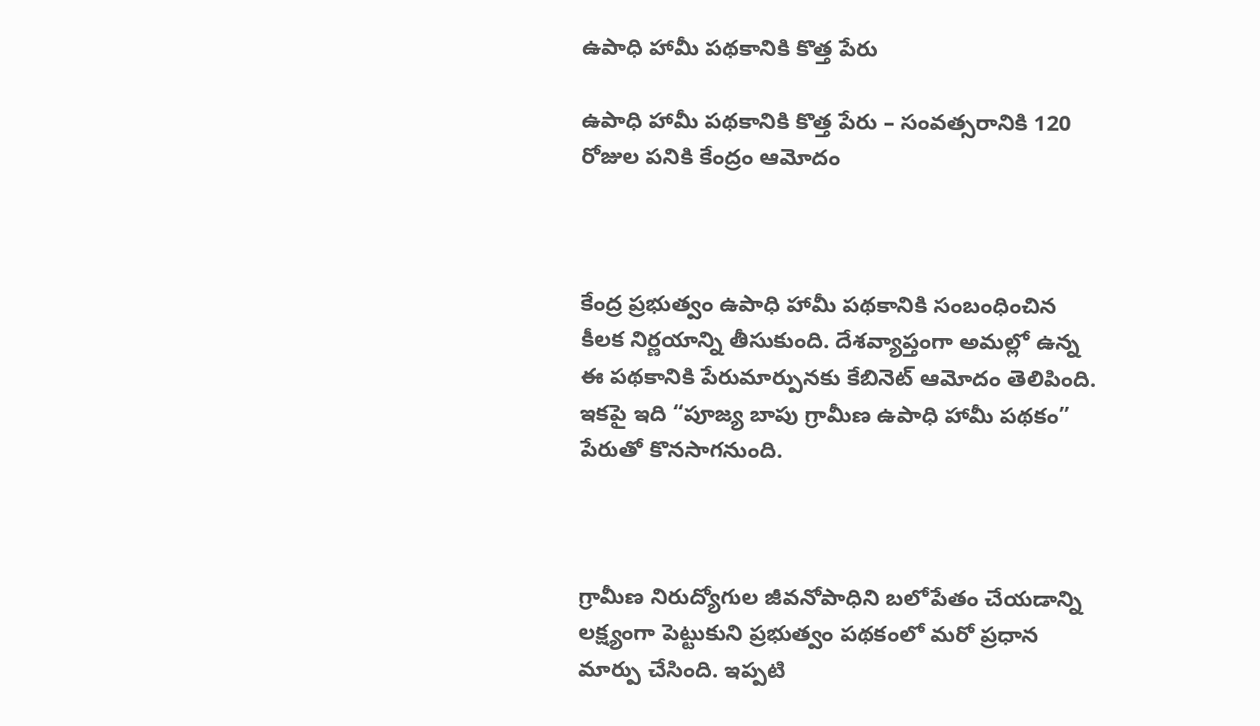ఉపాధి హామీ పథకానికి కొత్త పేరు

ఉపాధి హామీ పథకానికి కొత్త పేరు – సంవత్సరానికి 120 రోజుల పనికి కేంద్రం ఆమోదం



కేంద్ర ప్రభుత్వం ఉపాధి హామీ పథకానికి సంబంధించిన కీలక నిర్ణయాన్ని తీసుకుంది. దేశవ్యాప్తంగా అమల్లో ఉన్న ఈ పథకానికి పేరుమార్పునకు కేబినెట్ ఆమోదం తెలిపింది. ఇకపై ఇది “పూజ్య బాపు గ్రామీణ ఉపాధి హామీ పథకం” పేరుతో కొనసాగనుంది.



గ్రామీణ నిరుద్యోగుల జీవనోపాధిని బలోపేతం చేయడాన్ని లక్ష్యంగా పెట్టుకుని ప్రభుత్వం పథకంలో మరో ప్రధాన మార్పు చేసింది. ఇప్పటి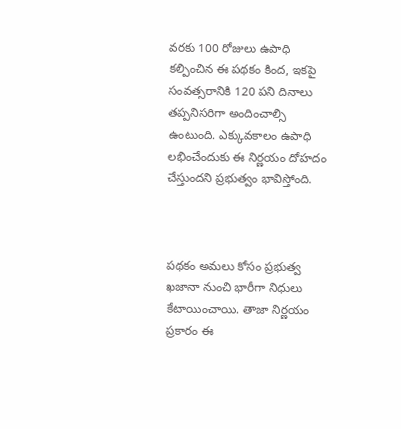వరకు 100 రోజులు ఉపాధి కల్పించిన ఈ పథకం కింద, ఇకపై సంవత్సరానికి 120 పని దినాలు తప్పనిసరిగా అందించాల్సి ఉంటుంది. ఎక్కువకాలం ఉపాధి లభించేందుకు ఈ నిర్ణయం దోహదం చేస్తుందని ప్రభుత్వం భావిస్తోంది.



పథకం అమలు కోసం ప్రభుత్వ ఖజానా నుంచి భారీగా నిధులు కేటాయించాయి. తాజా నిర్ణయం ప్రకారం ఈ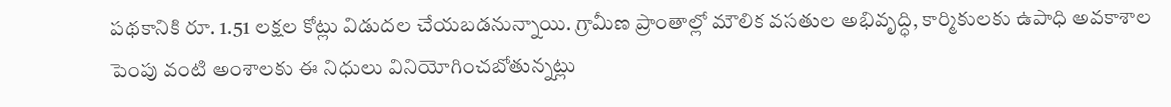పథకానికి రూ. 1.51 లక్షల కోట్లు విడుదల చేయబడనున్నాయి. గ్రామీణ ప్రాంతాల్లో మౌలిక వసతుల అభివృద్ధి, కార్మికులకు ఉపాధి అవకాశాల పెంపు వంటి అంశాలకు ఈ నిధులు వినియోగించబోతున్నట్లు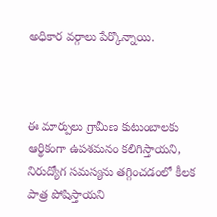అధికార వర్గాలు పేర్కొన్నాయి.



ఈ మార్పులు గ్రామీణ కుటుంబాలకు ఆర్థికంగా ఉపశమనం కలిగిస్తాయని, నిరుద్యోగ సమస్యను తగ్గించడంలో కీలక పాత్ర పోషిస్తాయని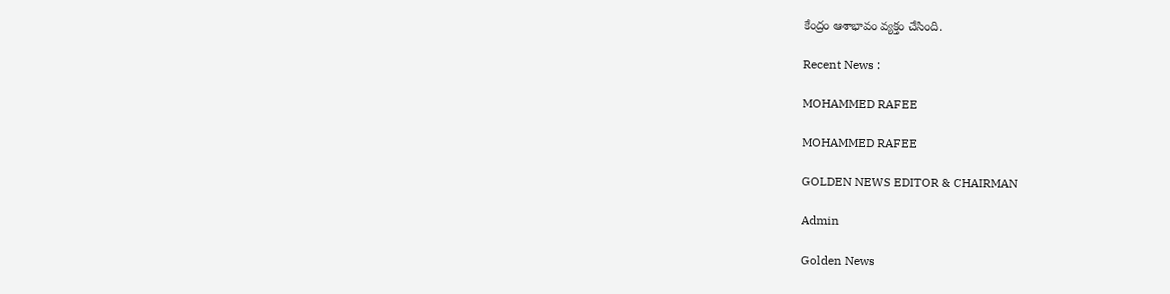కేంద్రం ఆశాభావం వ్యక్తం చేసింది.

Recent News :

MOHAMMED RAFEE

MOHAMMED RAFEE

GOLDEN NEWS EDITOR & CHAIRMAN

Admin

Golden News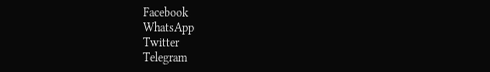Facebook
WhatsApp
Twitter
Telegram